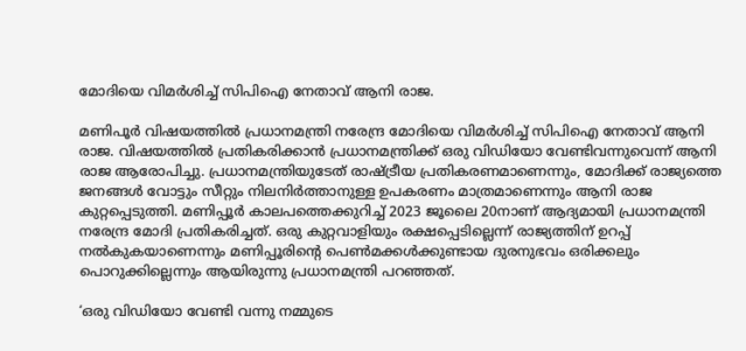മോദിയെ വിമർശിച്ച് സിപിഐ നേതാവ് ആനി രാജ.

മണിപൂർ വിഷയത്തിൽ പ്രധാനമന്ത്രി നരേന്ദ്ര മോദിയെ വിമർശിച്ച് സിപിഐ നേതാവ് ആനി രാജ. വിഷയത്തിൽ പ്രതികരിക്കാൻ പ്രധാനമന്ത്രിക്ക് ഒരു വിഡിയോ വേണ്ടിവന്നുവെന്ന് ആനി രാജ ആരോപിച്ചു. പ്രധാനമന്ത്രിയുടേത് രാഷ്ട്രീയ പ്രതികരണമാണെന്നും, മോദിക്ക് രാജ്യത്തെ ജനങ്ങൾ വോട്ടും സീറ്റും നിലനിർത്താനുള്ള ഉപകരണം മാത്രമാണെന്നും ആനി രാജ കുറ്റപ്പെടുത്തി. മണിപ്പൂർ കാലപത്തെക്കുറിച്ച് 2023 ജൂലൈ 20നാണ് ആദ്യമായി പ്രധാനമന്ത്രി നരേന്ദ്ര മോദി പ്രതികരിച്ചത്. ഒരു കുറ്റവാളിയും രക്ഷപ്പെടില്ലെന്ന് രാജ്യത്തിന് ഉറപ്പ് നൽകുകയാണെന്നും മണിപ്പൂരിന്റെ പെൺമക്കൾക്കുണ്ടായ ദുരനുഭവം ഒരിക്കലും പൊറുക്കില്ലെന്നും ആയിരുന്നു പ്രധാനമന്ത്രി പറഞ്ഞത്.

‘ഒരു വിഡിയോ വേണ്ടി വന്നു നമ്മുടെ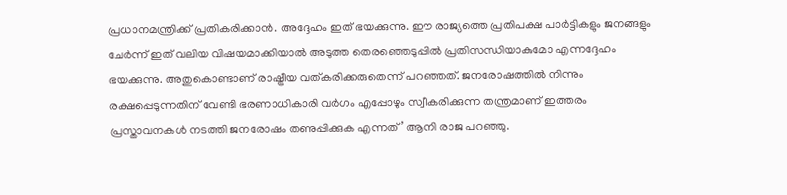പ്രധാനമന്ത്രിക്ക് പ്രതികരിക്കാൻ. അദ്ദേഹം ഇത് ഭയക്കുന്നു. ഈ രാജ്യത്തെ പ്രതിപക്ഷ പാർട്ടികളും ജനങ്ങളും ചേർന്ന് ഇത് വലിയ വിഷയമാക്കിയാൽ അടുത്ത തെരഞ്ഞെടുപ്പിൽ പ്രതിസന്ധിയാകുമോ എന്നദ്ദേഹം ഭയക്കുന്നു. അതുകൊണ്ടാണ് രാഷ്ട്രീയ വത്കരിക്കരുതെന്ന് പറഞ്ഞത്. ജനരോഷത്തിൽ നിന്നും രക്ഷപ്പെടുന്നതിന് വേണ്ടി ഭരണാധികാരി വർഗം എപ്പോഴും സ്വീകരിക്കുന്ന തന്ത്രമാണ് ഇത്തരം പ്രസ്താവനകൾ നടത്തി ജനരോഷം തണുപ്പിക്കുക എന്നത്’ ആനി രാജ പറഞ്ഞു.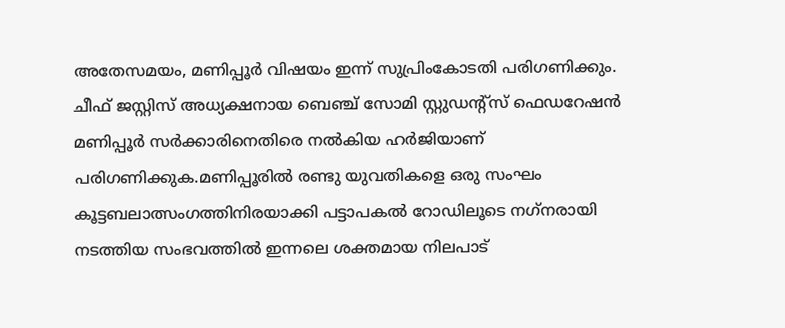അതേസമയം, മണിപ്പൂർ വിഷയം ഇന്ന് സുപ്രിംകോടതി പരിഗണിക്കും. ചീഫ് ജസ്റ്റിസ് അധ്യക്ഷനായ ബെഞ്ച് സോമി സ്റ്റുഡന്റ്‌സ് ഫെഡറേഷൻ മണിപ്പൂർ സർക്കാരിനെതിരെ നൽകിയ ഹർജിയാണ് പരിഗണിക്കുക.മണിപ്പൂരിൽ രണ്ടു യുവതികളെ ഒരു സംഘം കൂട്ടബലാത്സംഗത്തിനിരയാക്കി പട്ടാപകൽ റോഡിലൂടെ നഗ്‌നരായി നടത്തിയ സംഭവത്തിൽ ഇന്നലെ ശക്തമായ നിലപാട്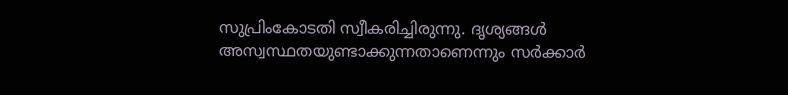സുപ്രിംകോടതി സ്വീകരിച്ചിരുന്നു. ദൃശ്യങ്ങൾ അസ്വസ്ഥതയുണ്ടാക്കുന്നതാണെന്നും സർക്കാർ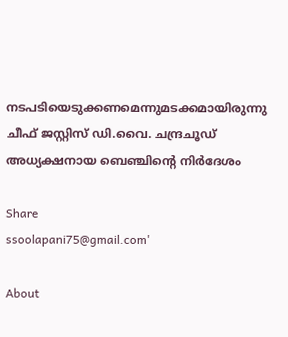നടപടിയെടുക്കണമെന്നുമടക്കമായിരുന്നു ചീഫ് ജസ്റ്റിസ് ഡി.വൈ. ചന്ദ്രചൂഡ് അധ്യക്ഷനായ ബെഞ്ചിന്റെ നിർദേശം

Share
ssoolapani75@gmail.com'

About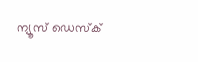ന്യൂസ് ഡെസ്ക്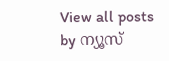View all posts by ന്യൂസ്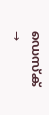ഡെസ്ക് →